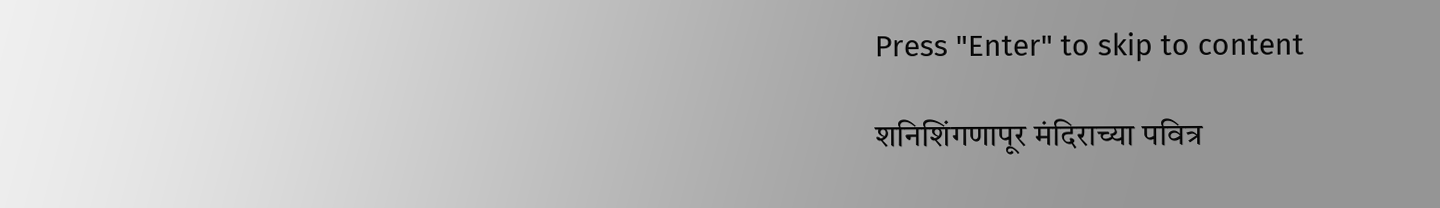Press "Enter" to skip to content

शनिशिंगणापूर मंदिराच्या पवित्र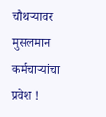चौथऱ्यावर मुसलमान कर्मचाऱ्यांचा प्रवेश !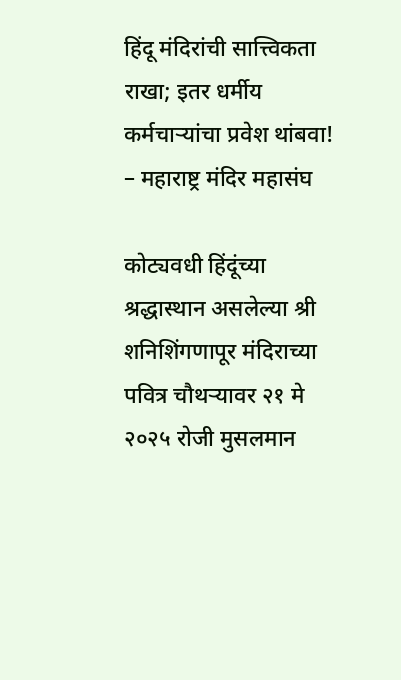हिंदू मंदिरांची सात्त्विकता राखा; इतर धर्मीय कर्मचाऱ्यांचा प्रवेश थांबवा! – महाराष्ट्र मंदिर महासंघ

कोट्यवधी हिंदूंच्या श्रद्धास्थान असलेल्या श्री शनिशिंगणापूर मंदिराच्या पवित्र चौथऱ्यावर २१ मे २०२५ रोजी मुसलमान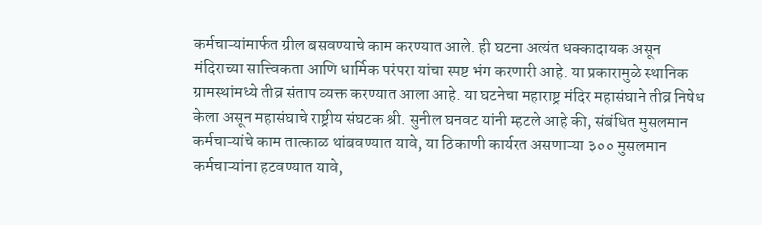कर्मचाऱ्यांमार्फत ग्रील बसवण्याचे काम करण्यात आले. ही घटना अत्यंत धक्कादायक असून मंदिराच्या सात्त्विकता आणि धार्मिक परंपरा यांचा स्पष्ट भंग करणारी आहे. या प्रकारामुळे स्थानिक ग्रामस्थांमध्ये तीव्र संताप व्यक्त करण्यात आला आहे. या घटनेचा महाराष्ट्र मंदिर महासंघाने तीव्र निषेध केला असून महासंघाचे राष्ट्रीय संघटक श्री. सुनील घनवट यांनी म्हटले आहे की, संबंधित मुसलमान कर्मचाऱ्यांचे काम तात्काळ थांबवण्यात यावे, या ठिकाणी कार्यरत असणाऱ्या ३०० मुसलमान कर्मचाऱ्यांना हटवण्यात यावे,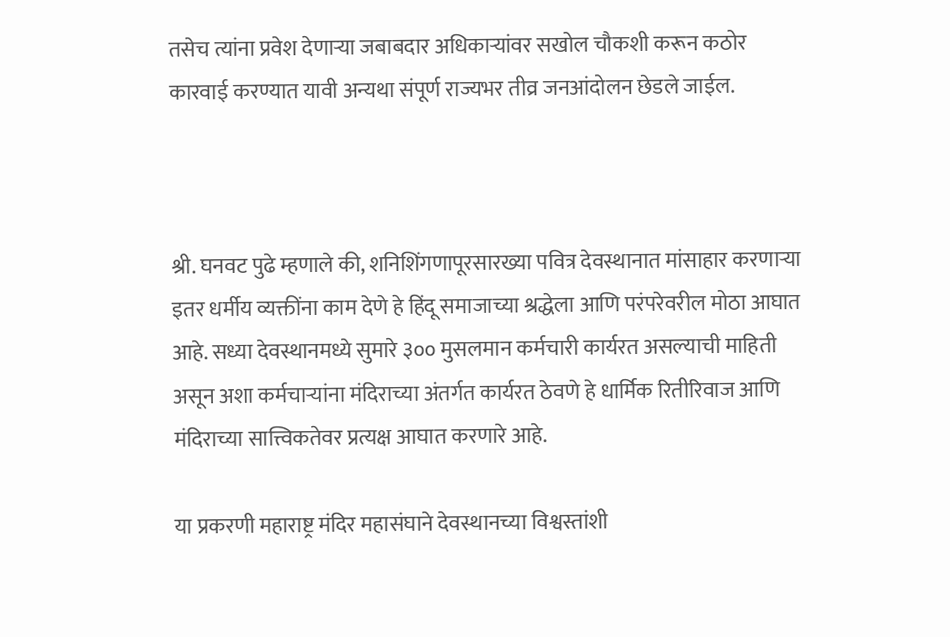तसेच त्यांना प्रवेश देणाऱ्या जबाबदार अधिकाऱ्यांवर सखोल चौकशी करून कठोर कारवाई करण्यात यावी अन्यथा संपूर्ण राज्यभर तीव्र जनआंदोलन छेडले जाईल.



श्री. घनवट पुढे म्हणाले की, शनिशिंगणापूरसारख्या पवित्र देवस्थानात मांसाहार करणाऱ्या इतर धर्मीय व्यक्तींना काम देणे हे हिंदू समाजाच्या श्रद्धेला आणि परंपरेवरील मोठा आघात आहे. सध्या देवस्थानमध्ये सुमारे ३०० मुसलमान कर्मचारी कार्यरत असल्याची माहिती असून अशा कर्मचाऱ्यांना मंदिराच्या अंतर्गत कार्यरत ठेवणे हे धार्मिक रितीरिवाज आणि मंदिराच्या सात्त्विकतेवर प्रत्यक्ष आघात करणारे आहे.

या प्रकरणी महाराष्ट्र मंदिर महासंघाने देवस्थानच्या विश्वस्तांशी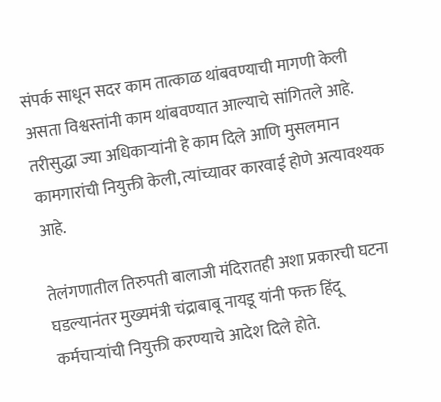संपर्क साधून सदर काम तात्काळ थांबवण्याची मागणी केली असता विश्वस्तांनी काम थांबवण्यात आल्याचे सांगितले आहे. तरीसुद्धा ज्या अधिकाऱ्यांनी हे काम दिले आणि मुसलमान कामगारांची नियुक्ती केली, त्यांच्यावर कारवाई होणे अत्यावश्यक आहे.

तेलंगणातील तिरुपती बालाजी मंदिरातही अशा प्रकारची घटना घडल्यानंतर मुख्यमंत्री चंद्राबाबू नायडू यांनी फक्त हिंदू कर्मचाऱ्यांची नियुक्ती करण्याचे आदेश दिले होते.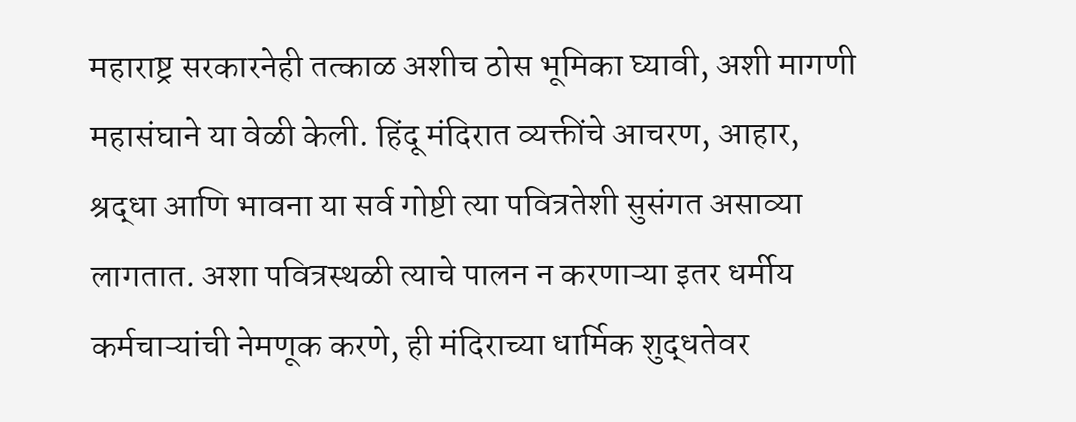महाराष्ट्र सरकारनेही तत्काळ अशीच ठोस भूमिका घ्यावी, अशी मागणी महासंघाने या वेळी केली. हिंदू मंदिरात व्यक्तींचे आचरण, आहार, श्रद्धा आणि भावना या सर्व गोष्टी त्या पवित्रतेशी सुसंगत असाव्या लागतात. अशा पवित्रस्थळी त्याचे पालन न करणाऱ्या इतर धर्मीय कर्मचाऱ्यांची नेमणूक करणे, ही मंदिराच्या धार्मिक शुद्धतेवर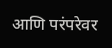आणि परंपरेवर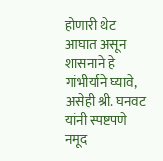होणारी थेट आघात असून शासनाने हे गांभीर्याने घ्यावे, असेही श्री. घनवट यांनी स्पष्टपणे नमूद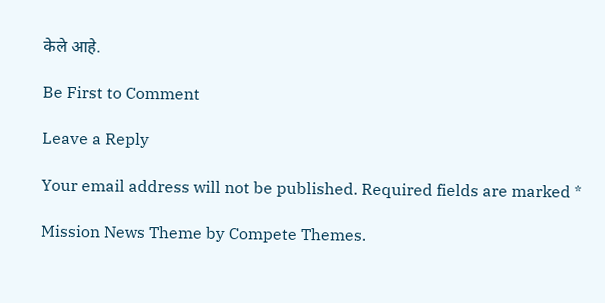केले आहे.

Be First to Comment

Leave a Reply

Your email address will not be published. Required fields are marked *

Mission News Theme by Compete Themes.